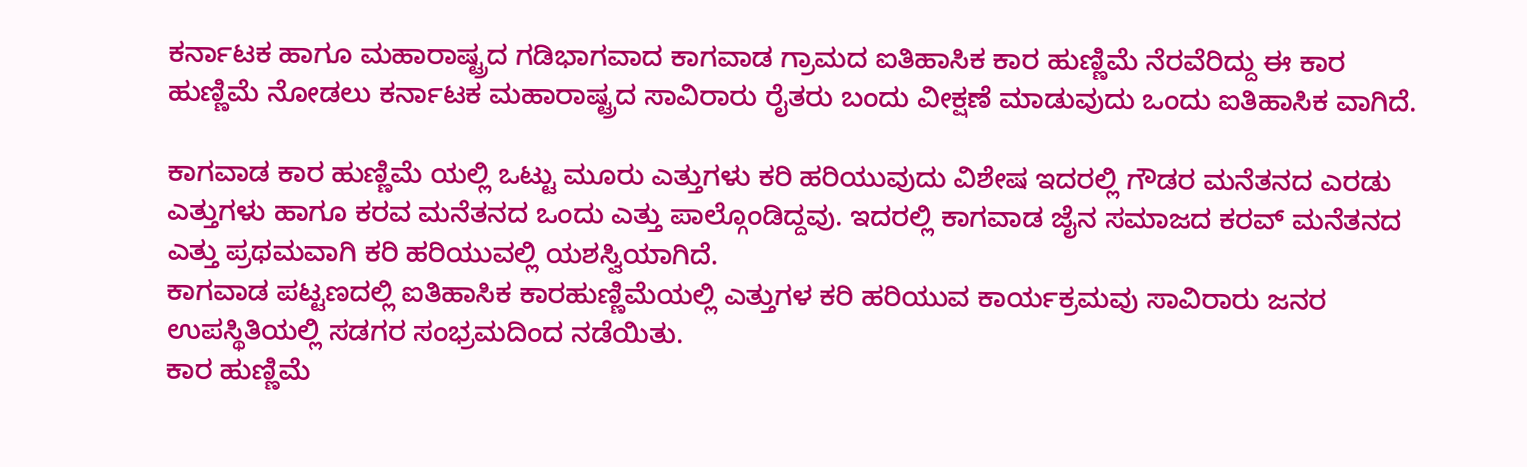ಕರ್ನಾಟಕ ಹಾಗೂ ಮಹಾರಾಷ್ಟ್ರದ ಗಡಿಭಾಗವಾದ ಕಾಗವಾಡ ಗ್ರಾಮದ ಐತಿಹಾಸಿಕ ಕಾರ ಹುಣ್ಣಿಮೆ ನೆರವೆರಿದ್ದು ಈ ಕಾರ ಹುಣ್ಣಿಮೆ ನೋಡಲು ಕರ್ನಾಟಕ ಮಹಾರಾಷ್ಟ್ರದ ಸಾವಿರಾರು ರೈತರು ಬಂದು ವೀಕ್ಷಣೆ ಮಾಡುವುದು ಒಂದು ಐತಿಹಾಸಿಕ ವಾಗಿದೆ.

ಕಾಗವಾಡ ಕಾರ ಹುಣ್ಣಿಮೆ ಯಲ್ಲಿ ಒಟ್ಟು ಮೂರು ಎತ್ತುಗಳು ಕರಿ ಹರಿಯುವುದು ವಿಶೇಷ ಇದರಲ್ಲಿ ಗೌಡರ ಮನೆತನದ ಎರಡು ಎತ್ತುಗಳು ಹಾಗೂ ಕರವ ಮನೆತನದ ಒಂದು ಎತ್ತು ಪಾಲ್ಗೊಂಡಿದ್ದವು. ಇದರಲ್ಲಿ ಕಾಗವಾಡ ಜೈನ ಸಮಾಜದ ಕರವ್ ಮನೆತನದ ಎತ್ತು ಪ್ರಥಮವಾಗಿ ಕರಿ ಹರಿಯುವಲ್ಲಿ ಯಶಸ್ವಿಯಾಗಿದೆ.
ಕಾಗವಾಡ ಪಟ್ಟಣದಲ್ಲಿ ಐತಿಹಾಸಿಕ ಕಾರಹುಣ್ಣಿಮೆಯಲ್ಲಿ ಎತ್ತುಗಳ ಕರಿ ಹರಿಯುವ ಕಾರ್ಯಕ್ರಮವು ಸಾವಿರಾರು ಜನರ ಉಪಸ್ಥಿತಿಯಲ್ಲಿ ಸಡಗರ ಸಂಭ್ರಮದಿಂದ ನಡೆಯಿತು.
ಕಾರ ಹುಣ್ಣಿಮೆ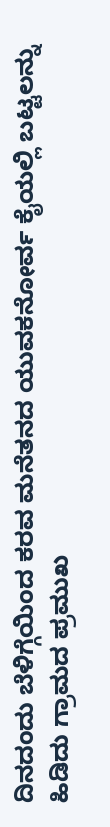ದಿನದಂದು ಬೆಳಿಗ್ಗೆಯಿಂದ ಕರವ ಮನೆತನದ ಯುವಕನೋರ್ವ ಕೈಯಲ್ಲಿ ಬಟ್ಟಲನ್ನು ಹಿಡಿದು ಗ್ರಾಮದ ಪ್ರಮುಖ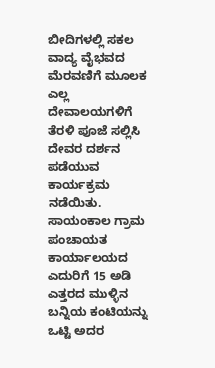ಬೀದಿಗಳಲ್ಲಿ ಸಕಲ ವಾದ್ಯ ವೈಭವದ ಮೆರವಣಿಗೆ ಮೂಲಕ ಎಲ್ಲ ದೇವಾಲಯಗಳಿಗೆ ತೆರಳಿ ಪೂಜೆ ಸಲ್ಲಿಸಿ ದೇವರ ದರ್ಶನ ಪಡೆಯುವ ಕಾರ್ಯಕ್ರಮ ನಡೆಯಿತು.
ಸಾಯಂಕಾಲ ಗ್ರಾಮ ಪಂಚಾಯತ ಕಾರ್ಯಾಲಯದ ಎದುರಿಗೆ 15 ಅಡಿ ಎತ್ತರದ ಮುಳ್ಳಿನ ಬನ್ನಿಯ ಕಂಟಿಯನ್ನು ಒಟ್ಟಿ ಅದರ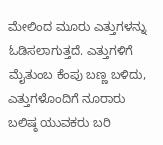ಮೇಲಿಂದ ಮೂರು ಎತ್ತುಗಳನ್ನು ಓಡಿಸಲಾಗುತ್ತದೆ. ಎತ್ತುಗಳಿಗೆ ಮೈತುಂಬ ಕೆಂಪು ಬಣ್ಣ ಬಳಿದು, ಎತ್ತುಗಳೊಂದಿಗೆ ನೂರಾರು ಬಲಿಷ್ಠ ಯುವಕರು ಬರಿ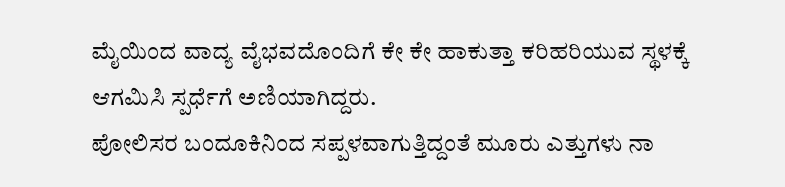ಮೈಯಿಂದ ವಾದ್ಯ ವೈಭವದೊಂದಿಗೆ ಕೇ ಕೇ ಹಾಕುತ್ತಾ ಕರಿಹರಿಯುವ ಸ್ಥಳಕ್ಕೆ ಆಗಮಿಸಿ ಸ್ಪರ್ಧೆಗೆ ಅಣಿಯಾಗಿದ್ದರು.
ಪೋಲಿಸರ ಬಂದೂಕಿನಿಂದ ಸಪ್ಪಳವಾಗುತ್ತಿದ್ದಂತೆ ಮೂರು ಎತ್ತುಗಳು ನಾ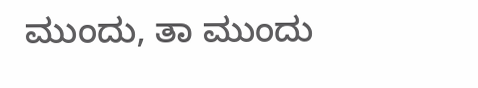ಮುಂದು, ತಾ ಮುಂದು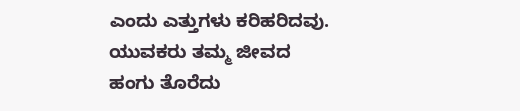ಎಂದು ಎತ್ತುಗಳು ಕರಿಹರಿದವು. ಯುವಕರು ತಮ್ಮ ಜೀವದ ಹಂಗು ತೊರೆದು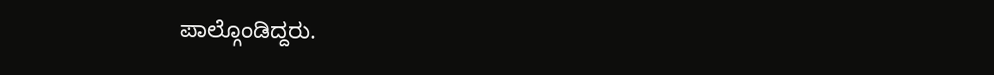ಪಾಲ್ಗೊಂಡಿದ್ದರು.